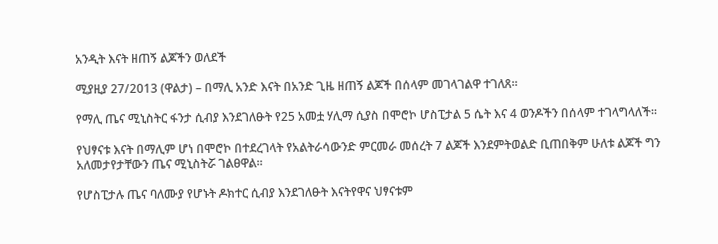አንዲት እናት ዘጠኝ ልጆችን ወለደች

ሚያዚያ 27/2013 (ዋልታ) – በማሊ አንድ እናት በአንድ ጊዜ ዘጠኝ ልጆች በሰላም መገላገልዋ ተገለጸ።

የማሊ ጤና ሚኒስትር ፋንታ ሲብያ እንደገለፁት የ25 አመቷ ሃሊማ ሲያስ በሞሮኮ ሆስፒታል 5 ሴት እና 4 ወንዶችን በሰላም ተገላግላለች፡፡

የህፃናቱ እናት በማሊም ሆነ በሞሮኮ በተደረገላት የአልትራሳውንድ ምርመራ መሰረት 7 ልጆች እንደምትወልድ ቢጠበቅም ሁለቱ ልጆች ግን አለመታየታቸውን ጤና ሚኒስትሯ ገልፀዋል፡፡

የሆስፒታሉ ጤና ባለሙያ የሆኑት ዶክተር ሲብያ እንደገለፁት እናትየዋና ህፃናቱም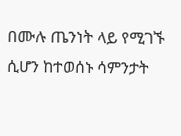በሙሉ ጤንነት ላይ የሚገኙ ሲሆን ከተወሰኑ ሳምንታት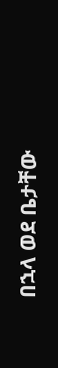በኋላ ወደ ቤታቸው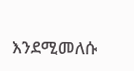እንደሚመለሱ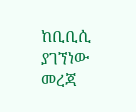ከቢቢሲ ያገኘነው መረጃ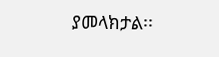ያመላክታል፡፡